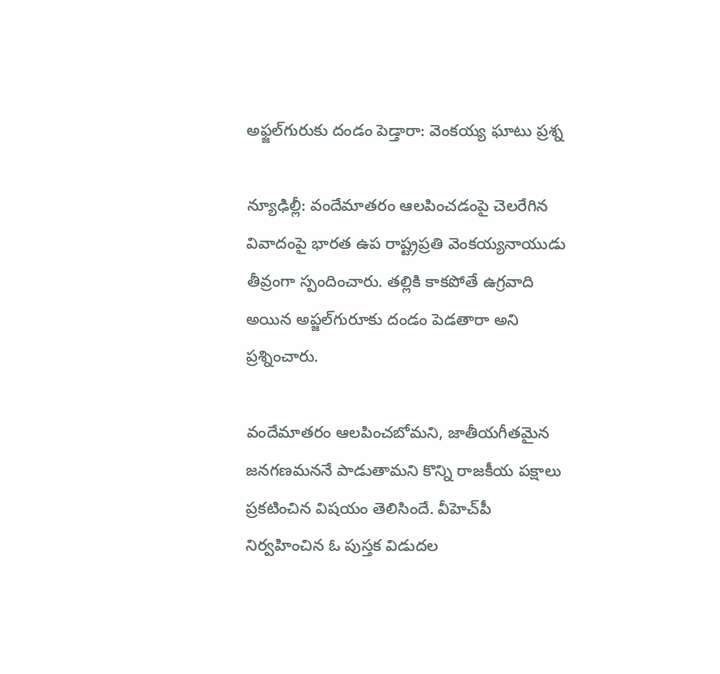అఫ్జల్‌గురుకు దండం పెడ్తారా: వెంకయ్య ఘాటు ప్రశ్న

న్యూఢిల్లీ: వందేమాతరం ఆలపించడంపై చెలరేగిన వివాదంపై భారత ఉప రాష్ట్రప్రతి వెంకయ్యనాయుడు తీవ్రంగా స్పందించారు. తల్లికి కాకపోతే ఉగ్రవాది అయిన అప్జల్‌గురూకు దండం పెడతారా అని ప్రశ్నించారు.

వందేమాతరం ఆలపించబోమని, జాతీయగీతమైన జనగణమననే పాడుతామని కొన్ని రాజకీయ పక్షాలు ప్రకటించిన విషయం తెలిసిందే. వీహెచ్‌పీ నిర్వహించిన ఓ పుస్తక విడుదల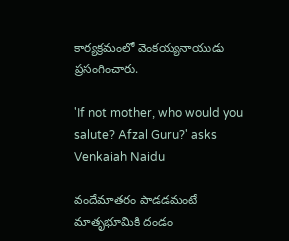కార్యక్రమంలో వెంకయ్యనాయుడు ప్రసంగించారు.

'If not mother, who would you salute? Afzal Guru?' asks Venkaiah Naidu

వందేమాతరం పాడడమంటే మాతృభూమికి దండం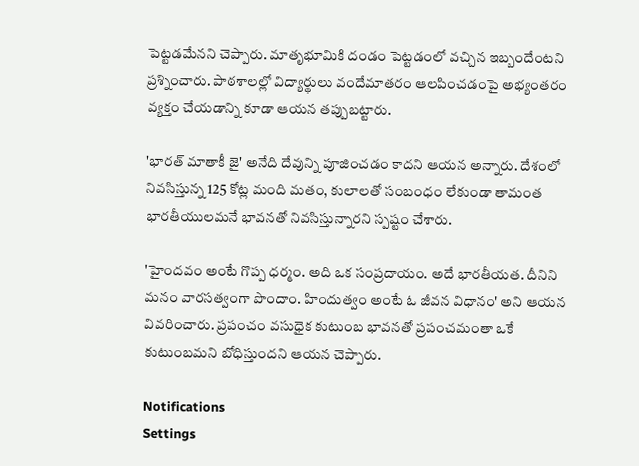పెట్టడమేనని చెప్పారు. మాతృభూమికి దండం పెట్టడంలో వచ్చిన ఇబ్బందేంటని ప్రశ్నించారు. పాఠశాలల్లో విద్యార్థులు వందేమాతరం ఆలపించడంపై అభ్యంతరం వ్యక్తం చేయడాన్ని కూడా ఆయన తప్పుబట్టారు.

'భారత్‌ మాతాకీ జై' అనేది దేవున్ని పూజించడం కాదని ఆయన అన్నారు. దేశంలో నివసిస్తు‍న్న 125 కోట్ల మంది మతం, కులాలతో సంబంధం లేకుండా తామంత భారతీయులమనే భావనతో నివసిస్తున్నారని స్పష్టం చేశారు.

'హైందవం అంటే గొప్ప ధర్మం. అది ఒక సంప్రదాయం. అదే భారతీయత. దీనిని మనం వారసత్వంగా పొందాం. హిందుత్వం అంటే ఓ జీవన విధానం' అని ఆయన వివరించారు. ప్రపంచం వసుధైక కుటుంబ భావనతో ప్రపంచమంతా ఒకే కుటుంబమని బోధిస్తుందని ఆయన చెప్పారు.

Notifications
Settings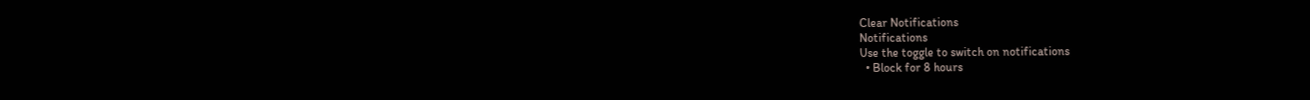Clear Notifications
Notifications
Use the toggle to switch on notifications
  • Block for 8 hours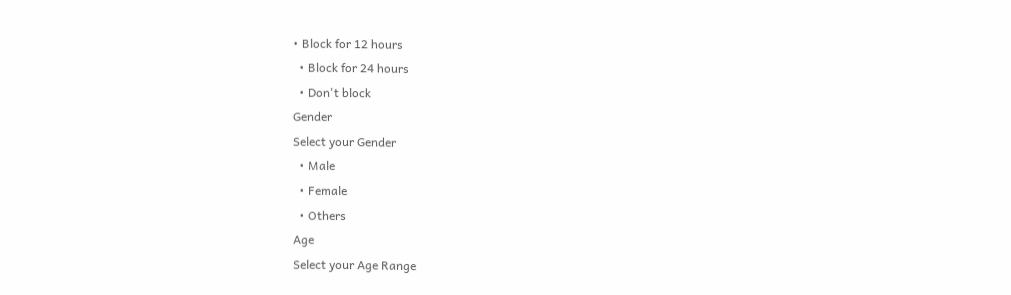• Block for 12 hours
  • Block for 24 hours
  • Don't block
Gender
Select your Gender
  • Male
  • Female
  • Others
Age
Select your Age Range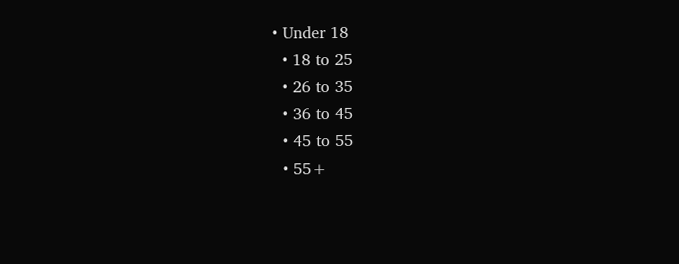• Under 18
  • 18 to 25
  • 26 to 35
  • 36 to 45
  • 45 to 55
  • 55+